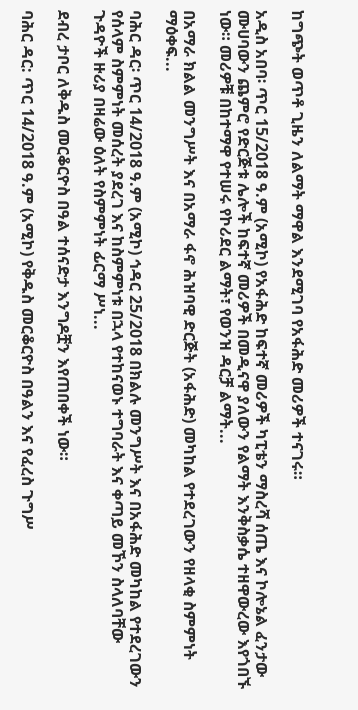ከግጭት ወጥቶ ጊዜን ለልማት ማዋል እንደሚገባ የአፋሕድ መሪዎች ተናገሩ።

አዲስ አበባ፡ ጥር 15/2018 ዓ.ም (አሚኮ) የአፋሕድ ከፍተኛ መሪዎች ካፒቴን ማስረሻ ሰጤ እና ኮሎኔል ፈንታው ሙሀባውን ጨምሮ የድርጅቱ ሌሎች ከፍተኛ መሪዎች በመዲናዋ ያለውን የልማት እንቅስቃሴ ተዘዋውረው እየጎበኙ ነው። መሪዎቹ በከተማዋ የተሠሩ የኮሪደር ልማት፣ የወንዝ ዳርቻ ልማት...

በአማራ ክልል መንግሥት እና በአማራ ፋኖ ሕዝባዊ ድርጅት (አፋሕድ) መካከል የተደረገውን የዘላቂ ስምምነት ማዕቀፍ...

ባሕር ዳር፡ ጥር 14/2018 ዓ.ም (አሚኮ) ኅዳር 25/2018 በክልሉ መንግሥት እና በአፋሕድ መካከል የተደረገውን የሰላም ስምምነት መሰረት ያደረገ እና ከስምምነቱ በኋላ የተከናወኑ ተግባራት እና ቀጣይ መኾን ስላለባቸው ጉዳዮች ዙሪያ በዛሬው ዕለት የስምምነት ፊርማ ሥነ...

ደብረ ታቦር ለቅዱስ መርቆርዮስ በዓል ተሰናድታ እንግዶቿን እየጠበቀች ነው።

ባሕር ዳር: ጥር 14/2018 ዓ.ም (አሚኮ) የቅዱስ መርቆርዮስ በዓልን እና የፈረስ ጉግሥ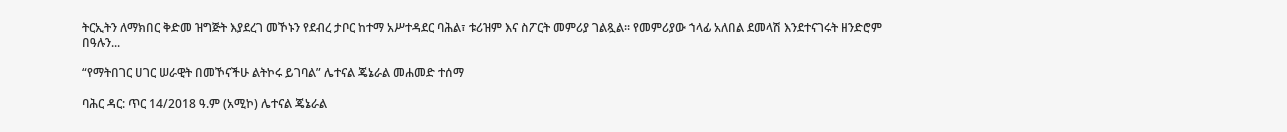ትርኢትን ለማክበር ቅድመ ዝግጅት እያደረገ መኾኑን የደብረ ታቦር ከተማ አሥተዳደር ባሕል፣ ቱሪዝም እና ስፖርት መምሪያ ገልጿል፡፡ የመምሪያው ኀላፊ አለበል ደመላሽ እንደተናገሩት ዘንድሮም በዓሉን...

“የማትበገር ሀገር ሠራዊት በመኾናችሁ ልትኮሩ ይገባል” ሌተናል ጄኔራል መሐመድ ተሰማ

ባሕር ዳር: ጥር 14/2018 ዓ.ም (አሚኮ) ሌተናል ጄኔራል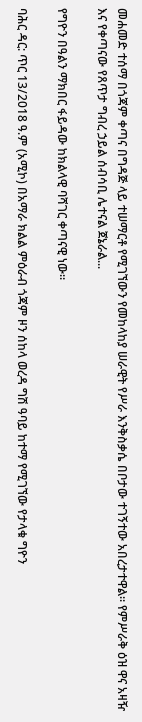መሐመድ ተሰማ በጎጃም ቀጣና በግዳጅ ላይ ተሠማርቶ የሚገኘውን የመከላከያ ሠራዊት የሥራ እንቅስቃሴ በቦታው ተገኝተው አበረታተዋል። የምሥራቅ ዕዝ ዋና አዛዥ እና የቀጣናው የጸጥታ ግብረ ኃይል ሰብሳቢ ሌተናል ጀኔራል...

የግዮን በዓልን ማክበር ፋይዳው ከክልላዊ ባሻገር ቀጣናዊ ነው።

ባሕር ዳር: ጥር 13/2018 ዓ.ም (አሚኮ) በአማራ ክልል ምዕራብ ጎጃም ዞን ሰከላ ወረዳ ግሽ ዓባይ ከተማ የሚገኘው የታላቁ ግዮን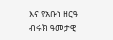እና የአቡነ ዘርዓ ብሩክ ዓመታዊ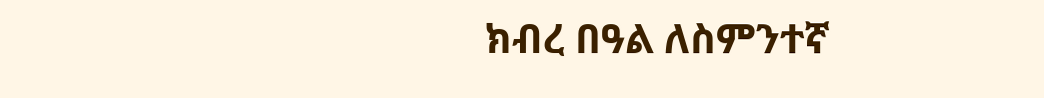ክብረ በዓል ለስምንተኛ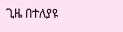ጊዜ በተለያዩ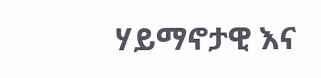ሃይማኖታዊ እና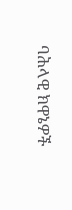ባሕላዊ ክዋኔዎች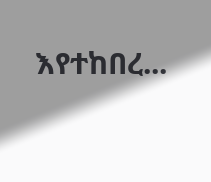እየተከበረ...